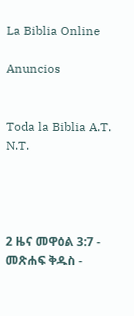La Biblia Online

Anuncios


Toda la Biblia A.T. N.T.




2 ዜና መዋዕል 3:7 - መጽሐፍ ቅዱስ -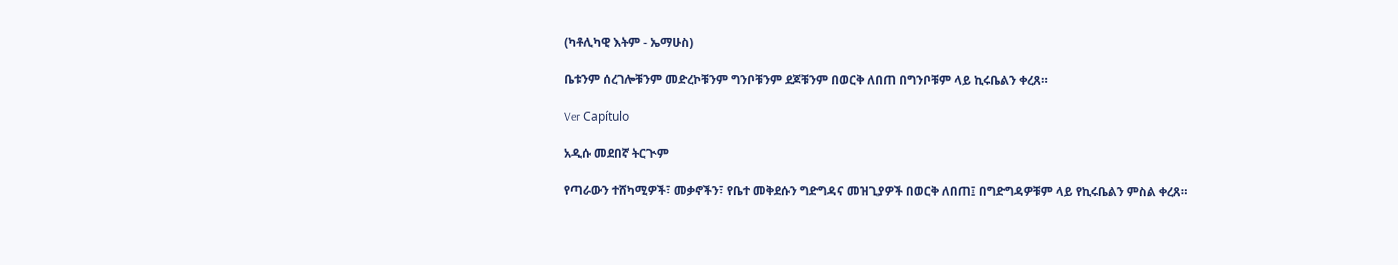(ካቶሊካዊ እትም - ኤማሁስ)

ቤቱንም ሰረገሎቹንም መድረኮቹንም ግንቦቹንም ደጆቹንም በወርቅ ለበጠ በግንቦቹም ላይ ኪሩቤልን ቀረጸ።

Ver Capítulo

አዲሱ መደበኛ ትርጒም

የጣራውን ተሸካሚዎች፣ መቃኖችን፣ የቤተ መቅደሱን ግድግዳና መዝጊያዎች በወርቅ ለበጠ፤ በግድግዳዎቹም ላይ የኪሩቤልን ምስል ቀረጸ።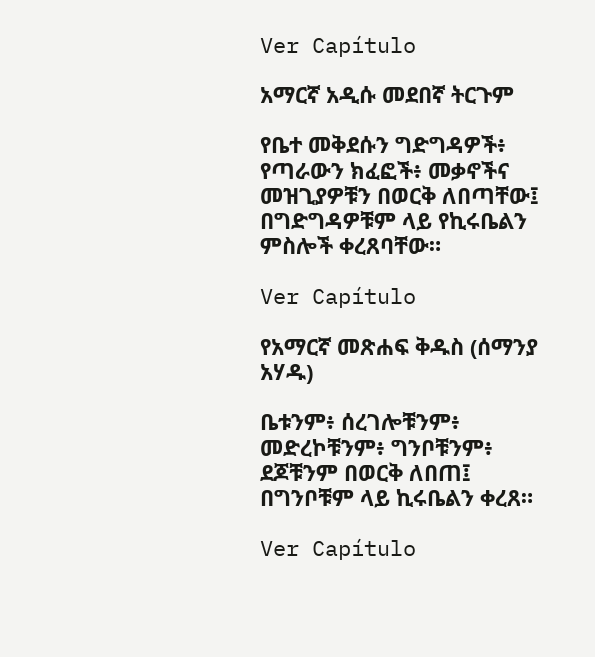Ver Capítulo

አማርኛ አዲሱ መደበኛ ትርጉም

የቤተ መቅደሱን ግድግዳዎች፥ የጣራውን ክፈፎች፥ መቃኖችና መዝጊያዎቹን በወርቅ ለበጣቸው፤ በግድግዳዎቹም ላይ የኪሩቤልን ምስሎች ቀረጸባቸው።

Ver Capítulo

የአማርኛ መጽሐፍ ቅዱስ (ሰማንያ አሃዱ)

ቤቱንም፥ ሰረገሎቹንም፥ መድረኮቹንም፥ ግንቦቹንም፥ ደጆቹንም በወርቅ ለበጠ፤ በግንቦቹም ላይ ኪሩቤልን ቀረጸ።

Ver Capítulo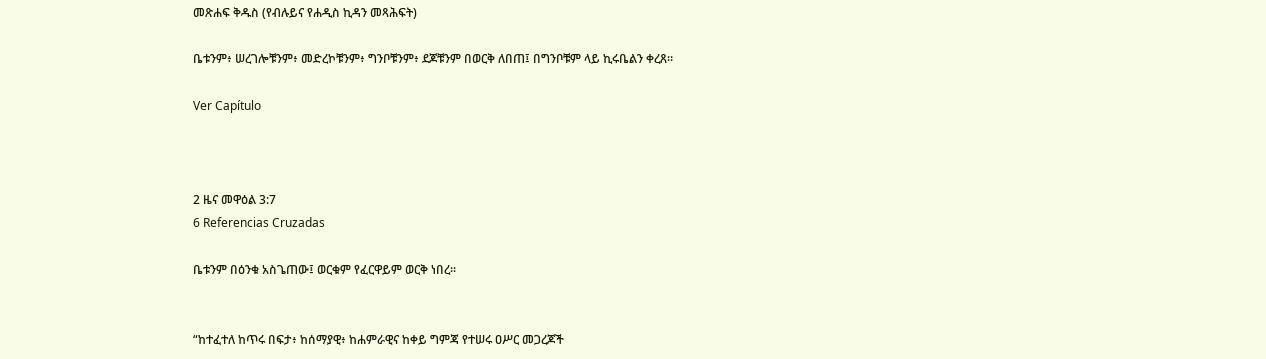መጽሐፍ ቅዱስ (የብሉይና የሐዲስ ኪዳን መጻሕፍት)

ቤቱንም፥ ሠረገሎቹንም፥ መድረኮቹንም፥ ግንቦቹንም፥ ደጆቹንም በወርቅ ለበጠ፤ በግንቦቹም ላይ ኪሩቤልን ቀረጸ።

Ver Capítulo



2 ዜና መዋዕል 3:7
6 Referencias Cruzadas

ቤቱንም በዕንቁ አስጌጠው፤ ወርቁም የፈርዋይም ወርቅ ነበረ።


“ከተፈተለ ከጥሩ በፍታ፥ ከሰማያዊ፥ ከሐምራዊና ከቀይ ግምጃ የተሠሩ ዐሥር መጋረጆች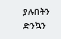ያሉበትን ድንኳን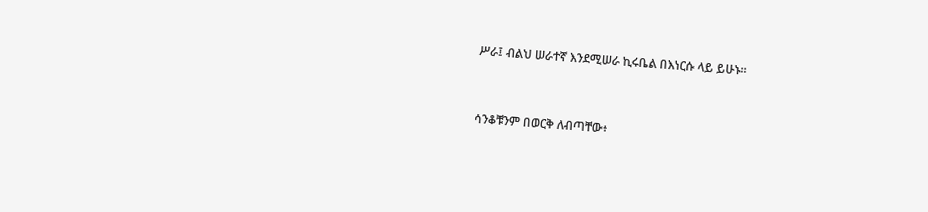ሥራ፤ ብልህ ሠራተኛ እንደሚሠራ ኪሩቤል በእነርሱ ላይ ይሁኑ።


ሳንቆቹንም በወርቅ ለብጣቸው፥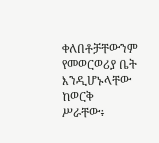ቀለበቶቻቸውንም የመወርወሪያ ቤት እንዲሆኑላቸው ከወርቅ ሥራቸው፥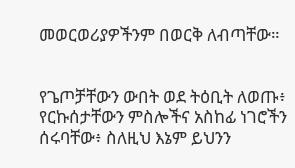መወርወሪያዎችንም በወርቅ ለብጣቸው።


የጌጦቻቸውን ውበት ወደ ትዕቢት ለወጡ፥ የርኩሰታቸውን ምስሎችና አስከፊ ነገሮችን ሰሩባቸው፥ ስለዚህ እኔም ይህንን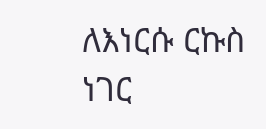ለእነርሱ ርኩስ ነገር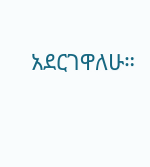አደርገዋለሁ።